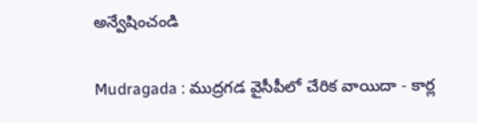అన్వేషించండి

Mudragada : ముద్రగడ వైసీపీలో చేరిక వాయిదా - కార్ల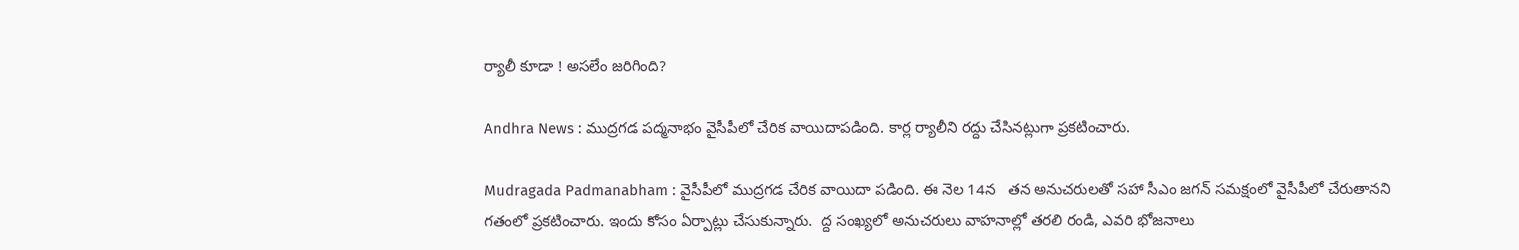ర్యాలీ కూడా ! అసలేం జరిగింది?

Andhra News : ముద్రగడ పద్మనాభం వైసీపీలో చేరిక వాయిదాపడింది. కార్ల ర్యాలీని రద్దు చేసినట్లుగా ప్రకటించారు.

Mudragada Padmanabham : వైసీపీలో ముద్రగడ చేరిక వాయిదా పడింది. ఈ నెల 14న   తన అనుచరులతో సహా సీఎం జగన్ సమక్షంలో వైసీపీలో చేరుతానని గతంలో ప్రకటించారు. ఇందు కోసం ఏర్పాట్లు చేసుకున్నారు.  ద్ద సంఖ్యలో అనుచరులు వాహనాల్లో తరలి రండి, ఎవరి భోజనాలు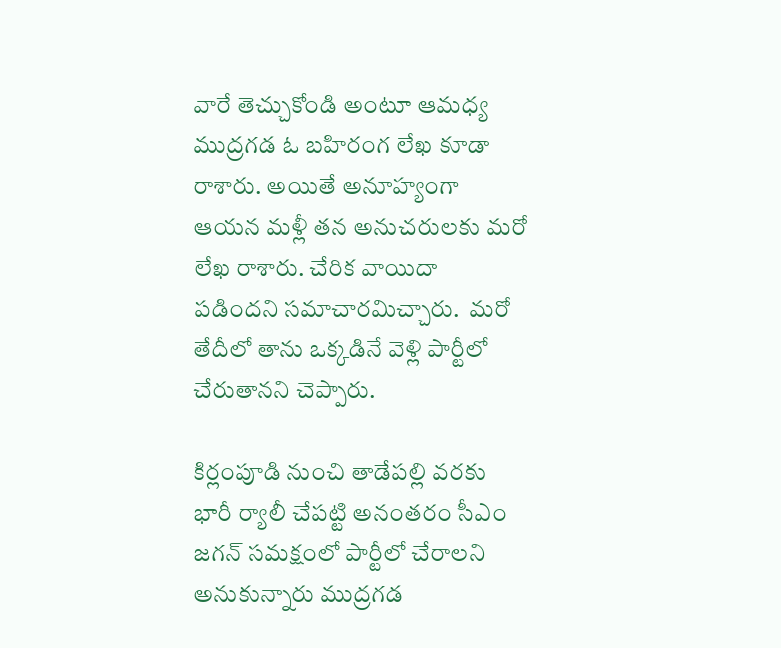వారే తెచ్చుకోండి అంటూ ఆమధ్య ముద్రగడ ఓ బహిరంగ లేఖ కూడా రాశారు. అయితే అనూహ్యంగా ఆయన మళ్లీ తన అనుచరులకు మరో లేఖ రాశారు. చేరిక వాయిదా పడిందని సమాచారమిచ్చారు.  మరో తేదీలో తాను ఒక్కడినే వెళ్లి పార్టీలో చేరుతానని చెప్పారు.

కిర్లంపూడి నుంచి తాడేపల్లి వరకు భారీ ర్యాలీ చేపట్టి అనంతరం సీఎం జగన్ సమక్షంలో పార్టీలో చేరాలని అనుకున్నారు ముద్రగడ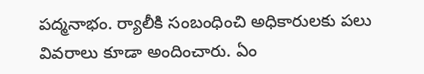పద్మనాభం. ర్యాలీకి సంబంధించి అధికారులకు పలు వివరాలు కూడా అందించారు. ఏం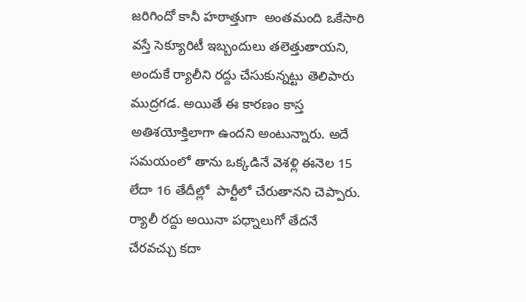జరిగిందో కానీ హఠాత్తుగా  అంతమంది ఒకేసారి వస్తే సెక్యూరిటీ ఇబ్బందులు తలెత్తుతాయని, అందుకే ర్యాలీని రద్దు చేసుకున్నట్టు తెలిపారు ముద్రగడ. అయితే ఈ కారణం కాస్త అతిశయోక్తిలాగా ఉందని అంటున్నారు. అదే సమయంలో తాను ఒక్కడినే వెశళ్లి ఈనెల 15 లేదా 16 తేదీల్లో  పార్టీలో చేరుతానని చెప్పారు. ర్యాలీ రద్దు అయినా పధ్నాలుగో తేదనే చేరవచ్చు కదా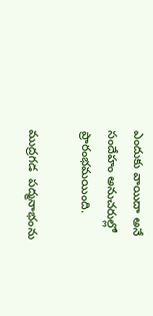ఎందుకు వాయిదా అనే సందేహం అనుచరుల్లో ప్రారంభమయింది.

ముద్రగడ  పద్మనాభంను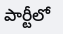పార్టీలో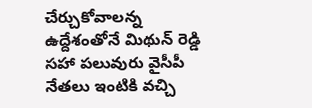చేర్చుకోవాలన్న ఉద్దేశంతోనే మిథున్ రెడ్డి సహా పలువురు వైసీపీ నేతలు ఇంటికి వచ్చి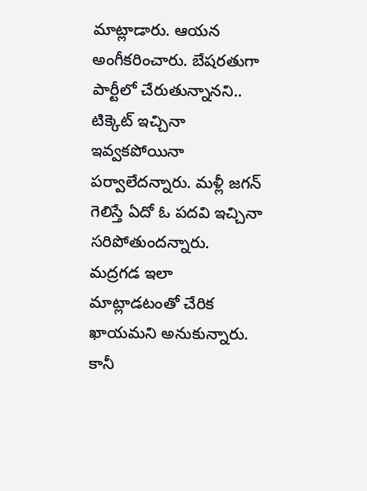మాట్లాడారు. ఆయన అంగీకరించారు. బేషరతుగా పార్టీలో చేరుతున్నానని.. టిక్కెట్ ఇచ్చినా ఇవ్వకపోయినా పర్వాలేదన్నారు. మళ్లీ జగన్ గెలిస్తే ఏదో ఓ పదవి ఇచ్చినా సరిపోతుందన్నారు. మద్రగడ ఇలా మాట్లాడటంతో చేరిక ఖాయమని అనుకున్నారు. కానీ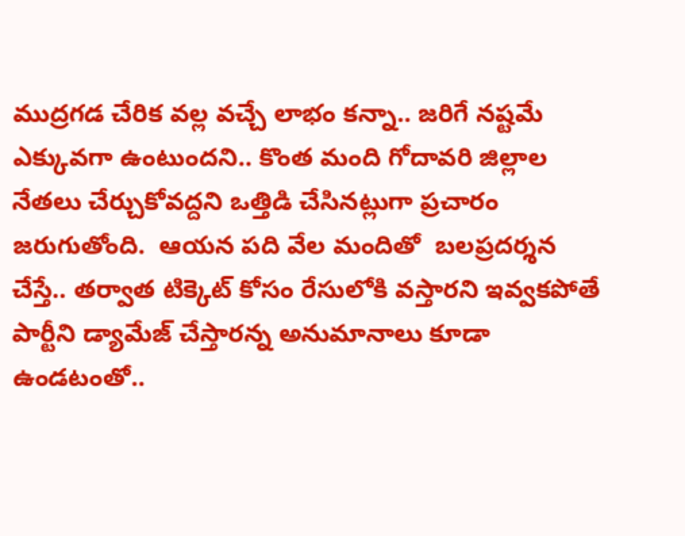ముద్రగడ చేరిక వల్ల వచ్చే లాభం కన్నా.. జరిగే నష్టమే ఎక్కువగా ఉంటుందని.. కొంత మంది గోదావరి జిల్లాల నేతలు చేర్చుకోవద్దని ఒత్తిడి చేసినట్లుగా ప్రచారం జరుగుతోంది.  ఆయన పది వేల మందితో  బలప్రదర్శన చేస్తే.. తర్వాత టిక్కెట్ కోసం రేసులోకి వస్తారని ఇవ్వకపోతే పార్టీని డ్యామేజ్ చేస్తారన్న అనుమానాలు కూడా ఉండటంతో..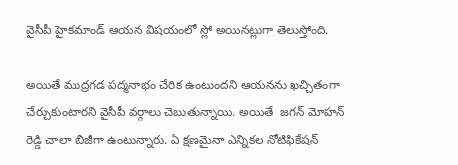వైసీపీ హైకమాండ్ ఆయన విషయంలో స్లో అయినట్లుగా తెలుస్తోంది.

అయితే ముద్రగడ పద్మనాభం చేరిక ఉంటుందని ఆయనను ఖచ్చితంగా చేర్చుకుంటారని వైసీపీ వర్గాలు చెబుతున్నాయి. అయితే  జగన్ మోహన్ రెడ్డి చాలా బిజీగా ఉంటున్నారు. ఏ క్షణమైనా ఎన్నికల నోటిఫికేషన్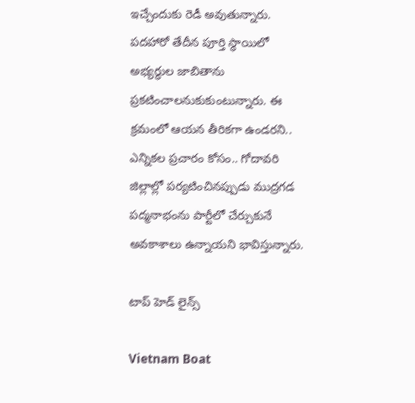ఇచ్చేందుకు రెడీ అవుతున్నారు. పదహారో తేదీన పూర్తి స్థాయిలో అభ్యర్థుల జాబితాను ప్రకటించాలనుకుకుంటున్నారు. ఈ క్రమంలో ఆయన తీరికగా ఉండరని.. ఎన్నికల ప్రచారం కోసం.. గోదావరి జిల్లాల్లో పర్యటించినప్పుడు ముద్రగడ పద్మనాభంను పార్టీలో చేర్చుకునే  అవకాశాలు ఉన్నాయని భావిస్తున్నారు.

టాప్ హెడ్ లైన్స్

Vietnam Boat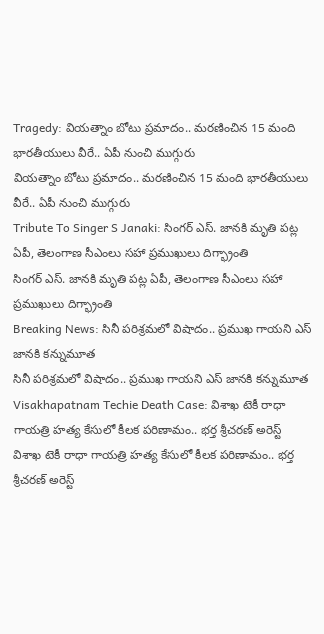Tragedy: వియత్నాం బోటు ప్రమాదం.. మరణించిన 15 మంది భారతీయులు వీరే.. ఏపీ నుంచి ముగ్గురు
వియత్నాం బోటు ప్రమాదం.. మరణించిన 15 మంది భారతీయులు వీరే.. ఏపీ నుంచి ముగ్గురు
Tribute To Singer S Janaki: సింగర్ ఎస్. జానకి మృతి పట్ల ఏపీ, తెలంగాణ సీఎంలు సహా ప్రముఖులు దిగ్భ్రాంతి
సింగర్ ఎస్. జానకి మృతి పట్ల ఏపీ, తెలంగాణ సీఎంలు సహా ప్రముఖులు దిగ్భ్రాంతి
Breaking News: సినీ పరిశ్రమలో విషాదం.. ప్రముఖ గాయని ఎస్ జానకి కన్నుమూత
సినీ పరిశ్రమలో విషాదం.. ప్రముఖ గాయని ఎస్ జానకి కన్నుమూత
Visakhapatnam Techie Death Case: విశాఖ టెకీ రాధా గాయత్రి హత్య కేసులో కీలక పరిణామం.. భర్త శ్రీచరణ్‌ అరెస్ట్
విశాఖ టెకీ రాధా గాయత్రి హత్య కేసులో కీలక పరిణామం.. భర్త శ్రీచరణ్‌ అరెస్ట్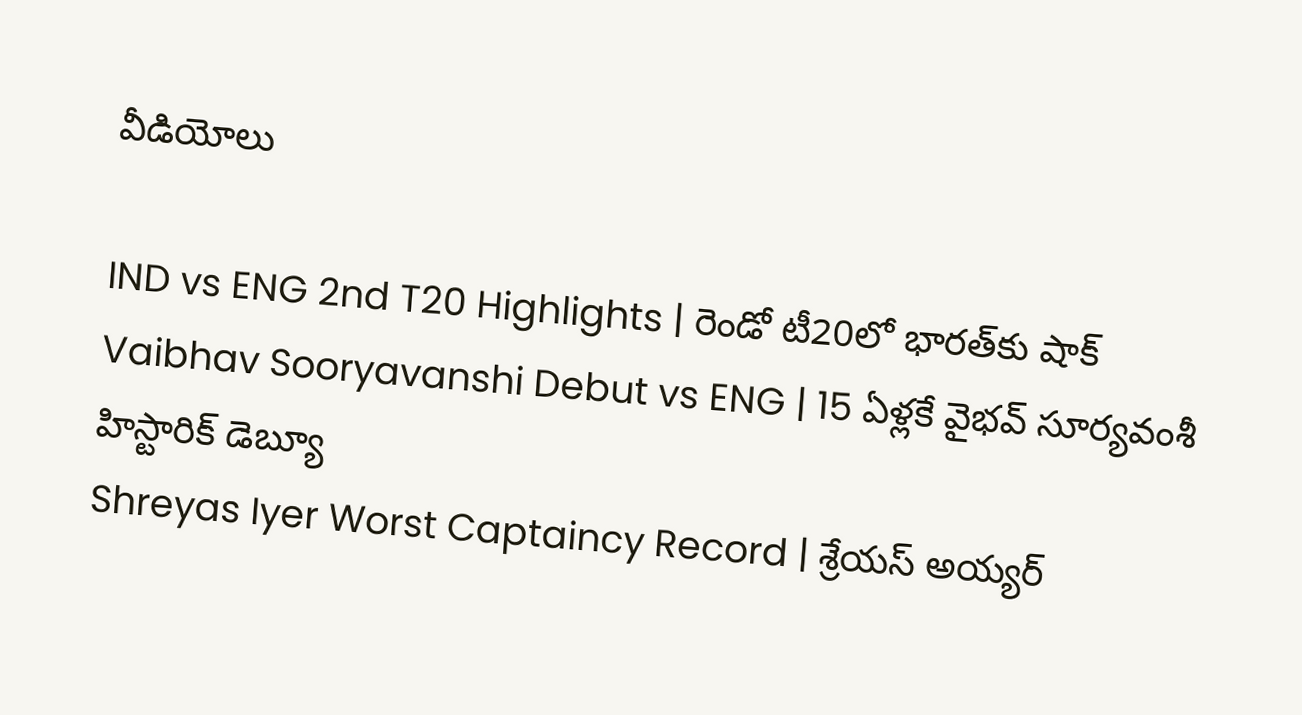వీడియోలు

IND vs ENG 2nd T20 Highlights | రెండో టీ20లో భారత్‌కు షాక్
Vaibhav Sooryavanshi Debut vs ENG | 15 ఏళ్లకే వైభవ్ సూర్యవంశీ హిస్టారిక్ డెబ్యూ
Shreyas Iyer Worst Captaincy Record | శ్రేయస్ అయ్యర్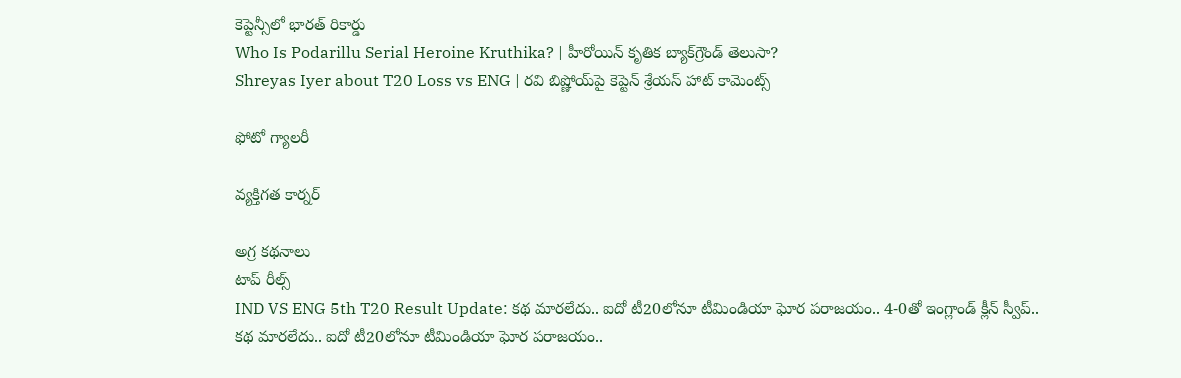కెప్టెన్సీలో భారత్ రికార్డు
Who Is Podarillu Serial Heroine Kruthika? | హీరోయిన్ కృతిక బ్యాక్‌గ్రౌండ్ తెలుసా?
Shreyas Iyer about T20 Loss vs ENG | రవి బిష్ణోయ్‌పై కెప్టెన్ శ్రేయస్ హాట్ కామెంట్స్

ఫోటో గ్యాలరీ

వ్యక్తిగత కార్నర్

అగ్ర కథనాలు
టాప్ రీల్స్
IND VS ENG 5th T20 Result Update: క‌థ మార‌లేదు.. ఐదో టీ20లోనూ టీమిండియా ఘోర ప‌రాజ‌యం.. 4-0తో ఇంగ్లాండ్ క్లీన్ స్వీప్..
క‌థ మార‌లేదు.. ఐదో టీ20లోనూ టీమిండియా ఘోర ప‌రాజ‌యం..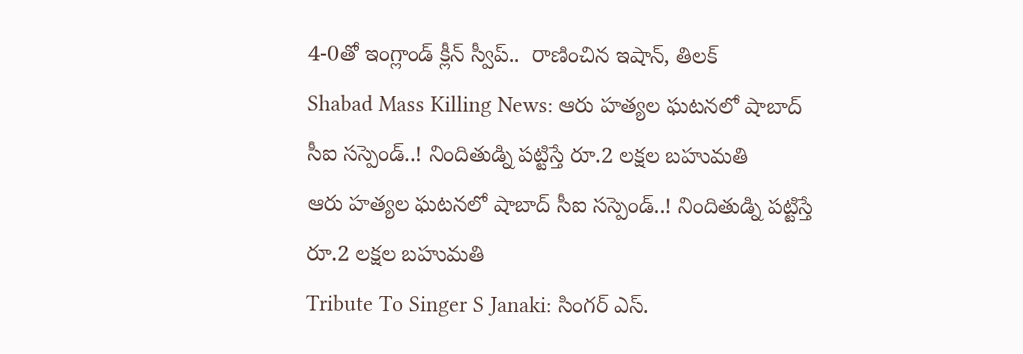4-0తో ఇంగ్లాండ్ క్లీన్ స్వీప్..  రాణించిన ఇషాన్, తిలక్
Shabad Mass Killing News: ఆరు హత్యల ఘటనలో షాబాద్ సీఐ సస్పెండ్..! నిందితుడ్ని పట్టిస్తే రూ.2 లక్షల బహుమతి
ఆరు హత్యల ఘటనలో షాబాద్ సీఐ సస్పెండ్..! నిందితుడ్ని పట్టిస్తే రూ.2 లక్షల బహుమతి
Tribute To Singer S Janaki: సింగర్ ఎస్.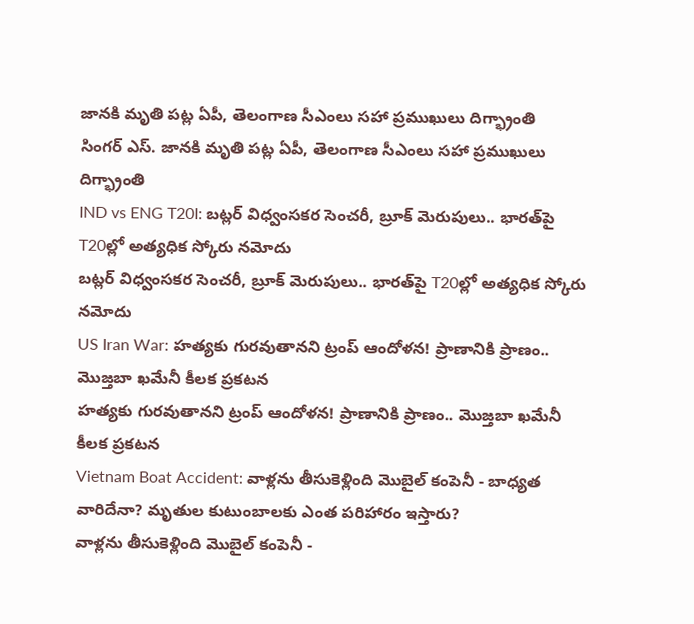జానకి మృతి పట్ల ఏపీ, తెలంగాణ సీఎంలు సహా ప్రముఖులు దిగ్భ్రాంతి
సింగర్ ఎస్. జానకి మృతి పట్ల ఏపీ, తెలంగాణ సీఎంలు సహా ప్రముఖులు దిగ్భ్రాంతి
IND vs ENG T20I: బట్లర్ విధ్వంసకర సెంచరీ, బ్రూక్ మెరుపులు.. భారత్‌పై T20ల్లో అత్యధిక స్కోరు నమోదు
బట్లర్ విధ్వంసకర సెంచరీ, బ్రూక్ మెరుపులు.. భారత్‌పై T20ల్లో అత్యధిక స్కోరు నమోదు
US Iran War: హత్యకు గురవుతానని ట్రంప్ ఆందోళన! ప్రాణానికి ప్రాణం.. మొజ్తబా ఖమేనీ కీలక ప్రకటన
హత్యకు గురవుతానని ట్రంప్ ఆందోళన! ప్రాణానికి ప్రాణం.. మొజ్తబా ఖమేనీ కీలక ప్రకటన
Vietnam Boat Accident: వాళ్లను తీసుకెళ్లింది మొబైల్ కంపెనీ - బాధ్యత వారిదేనా? మృతుల కుటుంబాలకు ఎంత పరిహారం ఇస్తారు?
వాళ్లను తీసుకెళ్లింది మొబైల్ కంపెనీ -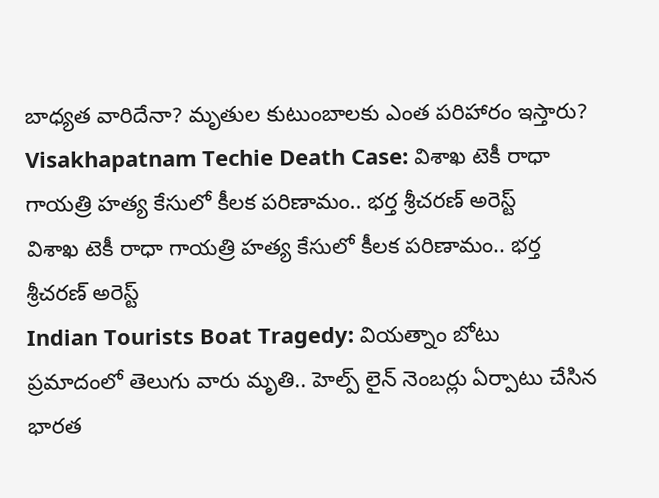బాధ్యత వారిదేనా? మృతుల కుటుంబాలకు ఎంత పరిహారం ఇస్తారు?
Visakhapatnam Techie Death Case: విశాఖ టెకీ రాధా గాయత్రి హత్య కేసులో కీలక పరిణామం.. భర్త శ్రీచరణ్‌ అరెస్ట్
విశాఖ టెకీ రాధా గాయత్రి హత్య కేసులో కీలక పరిణామం.. భర్త శ్రీచరణ్‌ అరెస్ట్
Indian Tourists Boat Tragedy: వియత్నాం బోటు ప్రమాదంలో తెలుగు వారు మృతి.. హెల్ప్ లైన్ నెంబర్లు ఏర్పాటు చేసిన భారత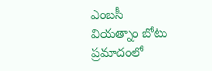ఎంబసీ
వియత్నాం బోటు ప్రమాదంలో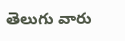తెలుగు వారు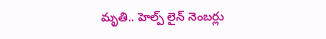మృతి.. హెల్ప్ లైన్ నెంబర్లు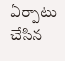ఏర్పాటు చేసిన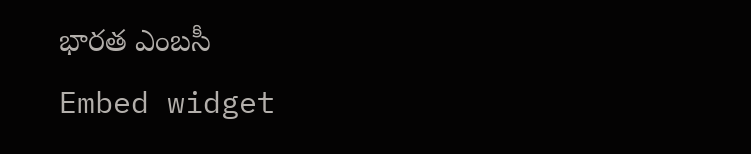భారత ఎంబసీ
Embed widget